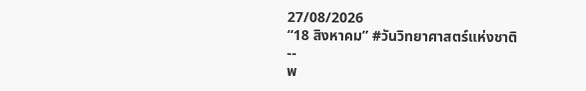27/08/2026
“18 สิงหาคม” #วันวิทยาศาสตร์แห่งชาติ
--
พ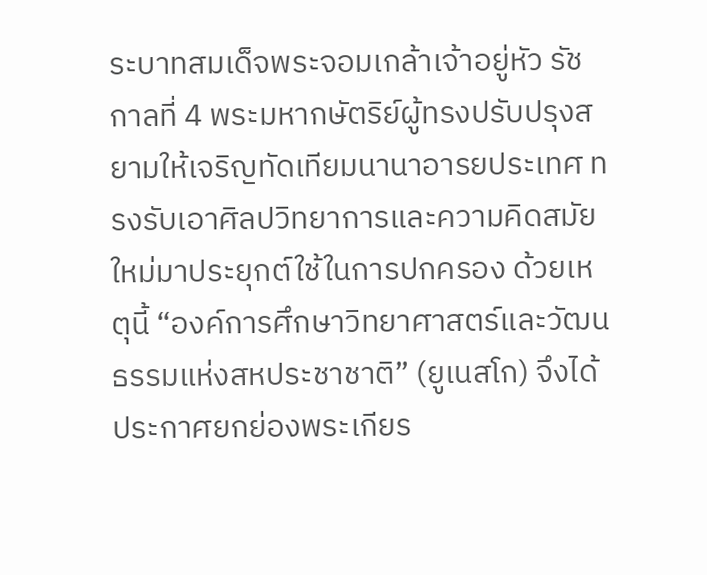ระบาทสมเด็จพระจอมเกล้าเจ้าอยู่หัว รัชกาลที่ 4 พระมหากษัตริย์ผู้ทรงปรับปรุงสยามให้เจริญทัดเทียมนานาอารยประเทศ ทรงรับเอาศิลปวิทยาการและความคิดสมัยใหม่มาประยุกต์ใช้ในการปกครอง ด้วยเหตุนี้ “องค์การศึกษาวิทยาศาสตร์และวัฒนธรรมแห่งสหประชาชาติ” (ยูเนสโก) จึงได้ประกาศยกย่องพระเกียร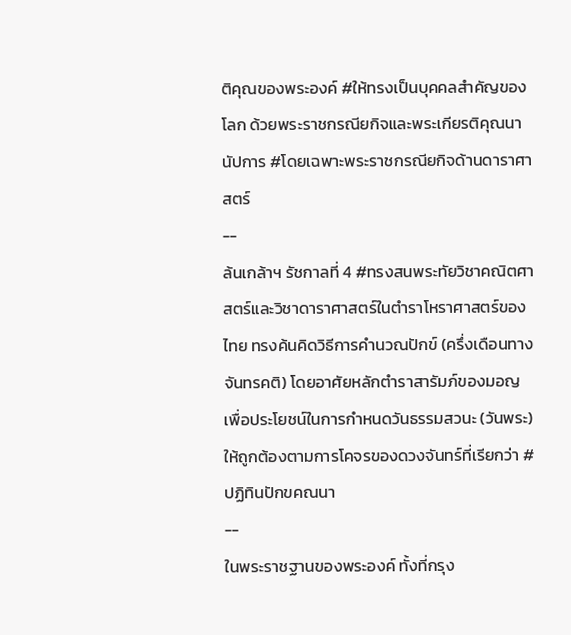ติคุณของพระองค์ #ให้ทรงเป็นบุคคลสำคัญของโลก ด้วยพระราชกรณียกิจและพระเกียรติคุณนานัปการ #โดยเฉพาะพระราชกรณียกิจด้านดาราศาสตร์
--
ล้นเกล้าฯ รัชกาลที่ 4 #ทรงสนพระทัยวิชาคณิตศาสตร์และวิชาดาราศาสตร์ในตำราโหราศาสตร์ของไทย ทรงค้นคิดวิธีการคำนวณปักข์ (ครึ่งเดือนทางจันทรคติ) โดยอาศัยหลักตำราสารัมภ์ของมอญ เพื่อประโยชน์ในการกำหนดวันธรรมสวนะ (วันพระ) ให้ถูกต้องตามการโคจรของดวงจันทร์ที่เรียกว่า #ปฏิทินปักขคณนา
--
ในพระราชฐานของพระองค์ ทั้งที่กรุง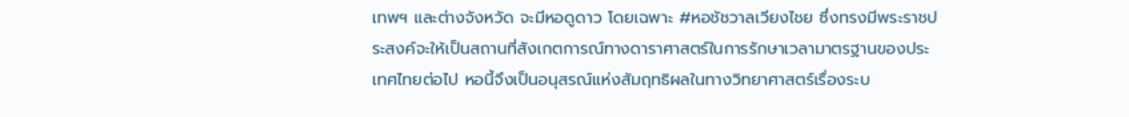เทพฯ และต่างจังหวัด จะมีหอดูดาว โดยเฉพาะ #หอชัชวาลเวียงไชย ซึ่งทรงมีพระราชประสงค์จะให้เป็นสถานที่สังเกตการณ์ทางดาราศาสตร์ในการรักษาเวลามาตรฐานของประเทศไทยต่อไป หอนี้จึงเป็นอนุสรณ์แห่งสัมฤทธิผลในทางวิทยาศาสตร์เรื่องระบ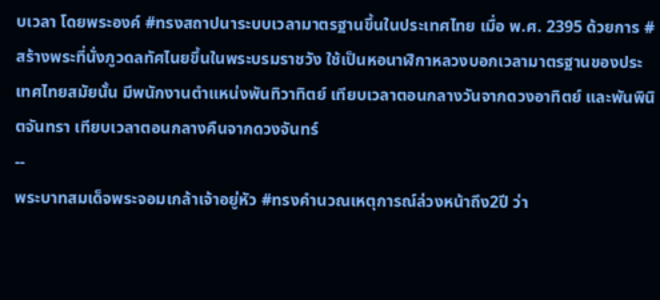บเวลา โดยพระองค์ #ทรงสถาปนาระบบเวลามาตรฐานขึ้นในประเทศไทย เมื่อ พ.ศ. 2395 ด้วยการ #สร้างพระที่นั่งภูวดลทัศไนยขึ้นในพระบรมราชวัง ใช้เป็นหอนาฬิกาหลวงบอกเวลามาตรฐานของประเทศไทยสมัยนั้น มีพนักงานตำแหน่งพันทิวาทิตย์ เทียบเวลาตอนกลางวันจากดวงอาทิตย์ และพันพินิตจันทรา เทียบเวลาตอนกลางคืนจากดวงจันทร์
--
พระบาทสมเด็จพระจอมเกล้าเจ้าอยู่หัว #ทรงคำนวณเหตุการณ์ล่วงหน้าถึง2ปี ว่า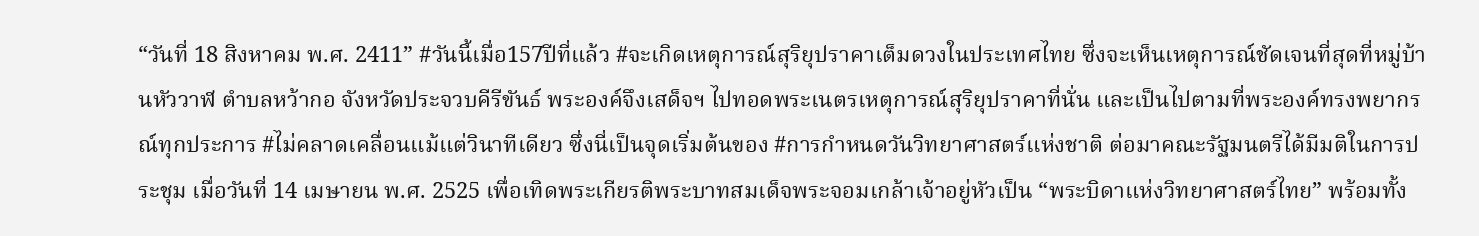“วันที่ 18 สิงหาคม พ.ศ. 2411” #วันนี้เมื่อ157ปีที่แล้ว #จะเกิดเหตุการณ์สุริยุปราคาเต็มดวงในประเทศไทย ซึ่งจะเห็นเหตุการณ์ชัดเจนที่สุดที่หมู่บ้านหัววาฬ ตำบลหว้ากอ จังหวัดประจวบคีรีขันธ์ พระองค์จึงเสด็จฯ ไปทอดพระเนตรเหตุการณ์สุริยุปราคาที่นั่น และเป็นไปตามที่พระองค์ทรงพยากรณ์ทุกประการ #ไม่คลาดเคลื่อนแม้แต่วินาทีเดียว ซึ่งนี่เป็นจุดเริ่มต้นของ #การกำหนดวันวิทยาศาสตร์แห่งชาติ ต่อมาคณะรัฐมนตรีได้มีมติในการประชุม เมื่อวันที่ 14 เมษายน พ.ศ. 2525 เพื่อเทิดพระเกียรติพระบาทสมเด็จพระจอมเกล้าเจ้าอยู่หัวเป็น “พระบิดาแห่งวิทยาศาสตร์ไทย” พร้อมทั้ง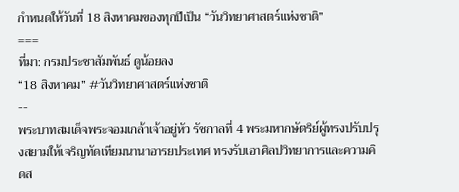กำหนดให้วันที่ 18 สิงหาคมของทุกปีเป็น “วันวิทยาศาสตร์แห่งชาติ”
===
ที่มา: กรมประชาสัมพันธ์ ดูน้อยลง
“18 สิงหาคม” #วันวิทยาศาสตร์แห่งชาติ
--
พระบาทสมเด็จพระจอมเกล้าเจ้าอยู่หัว รัชกาลที่ 4 พระมหากษัตริย์ผู้ทรงปรับปรุงสยามให้เจริญทัดเทียมนานาอารยประเทศ ทรงรับเอาศิลปวิทยาการและความคิดส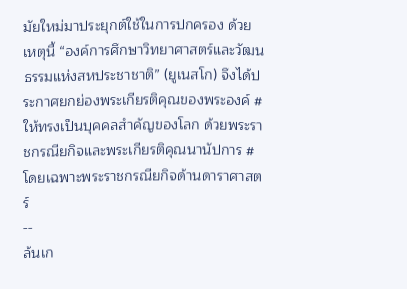มัยใหม่มาประยุกต์ใช้ในการปกครอง ด้วยเหตุนี้ “องค์การศึกษาวิทยาศาสตร์และวัฒนธรรมแห่งสหประชาชาติ” (ยูเนสโก) จึงได้ประกาศยกย่องพระเกียรติคุณของพระองค์ #ให้ทรงเป็นบุคคลสำคัญของโลก ด้วยพระราชกรณียกิจและพระเกียรติคุณนานัปการ #โดยเฉพาะพระราชกรณียกิจด้านดาราศาสตร์
--
ล้นเก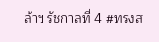ล้าฯ รัชกาลที่ 4 #ทรงส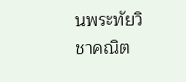นพระทัยวิชาคณิต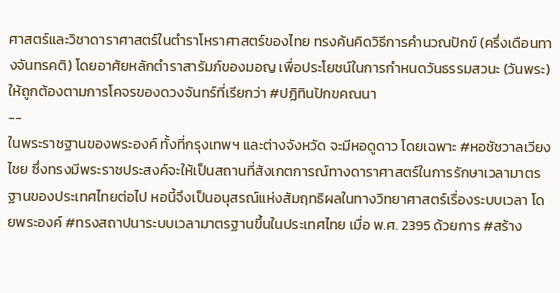ศาสตร์และวิชาดาราศาสตร์ในตำราโหราศาสตร์ของไทย ทรงค้นคิดวิธีการคำนวณปักข์ (ครึ่งเดือนทางจันทรคติ) โดยอาศัยหลักตำราสารัมภ์ของมอญ เพื่อประโยชน์ในการกำหนดวันธรรมสวนะ (วันพระ) ให้ถูกต้องตามการโคจรของดวงจันทร์ที่เรียกว่า #ปฏิทินปักขคณนา
--
ในพระราชฐานของพระองค์ ทั้งที่กรุงเทพฯ และต่างจังหวัด จะมีหอดูดาว โดยเฉพาะ #หอชัชวาลเวียงไชย ซึ่งทรงมีพระราชประสงค์จะให้เป็นสถานที่สังเกตการณ์ทางดาราศาสตร์ในการรักษาเวลามาตรฐานของประเทศไทยต่อไป หอนี้จึงเป็นอนุสรณ์แห่งสัมฤทธิผลในทางวิทยาศาสตร์เรื่องระบบเวลา โดยพระองค์ #ทรงสถาปนาระบบเวลามาตรฐานขึ้นในประเทศไทย เมื่อ พ.ศ. 2395 ด้วยการ #สร้าง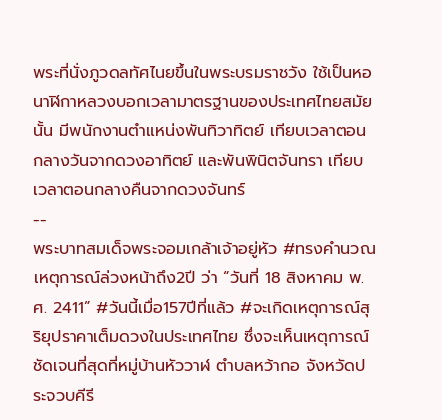พระที่นั่งภูวดลทัศไนยขึ้นในพระบรมราชวัง ใช้เป็นหอนาฬิกาหลวงบอกเวลามาตรฐานของประเทศไทยสมัยนั้น มีพนักงานตำแหน่งพันทิวาทิตย์ เทียบเวลาตอนกลางวันจากดวงอาทิตย์ และพันพินิตจันทรา เทียบเวลาตอนกลางคืนจากดวงจันทร์
--
พระบาทสมเด็จพระจอมเกล้าเจ้าอยู่หัว #ทรงคำนวณเหตุการณ์ล่วงหน้าถึง2ปี ว่า “วันที่ 18 สิงหาคม พ.ศ. 2411” #วันนี้เมื่อ157ปีที่แล้ว #จะเกิดเหตุการณ์สุริยุปราคาเต็มดวงในประเทศไทย ซึ่งจะเห็นเหตุการณ์ชัดเจนที่สุดที่หมู่บ้านหัววาฬ ตำบลหว้ากอ จังหวัดประจวบคีรี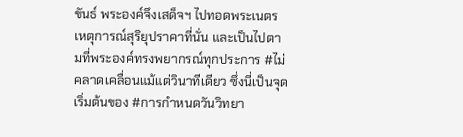ขันธ์ พระองค์จึงเสด็จฯ ไปทอดพระเนตรเหตุการณ์สุริยุปราคาที่นั่น และเป็นไปตามที่พระองค์ทรงพยากรณ์ทุกประการ #ไม่คลาดเคลื่อนแม้แต่วินาทีเดียว ซึ่งนี่เป็นจุดเริ่มต้นของ #การกำหนดวันวิทยา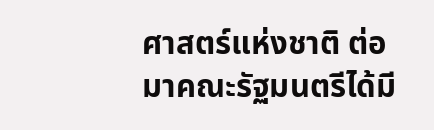ศาสตร์แห่งชาติ ต่อมาคณะรัฐมนตรีได้มี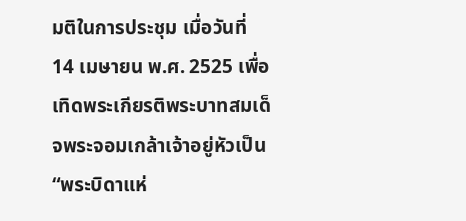มติในการประชุม เมื่อวันที่ 14 เมษายน พ.ศ. 2525 เพื่อเทิดพระเกียรติพระบาทสมเด็จพระจอมเกล้าเจ้าอยู่หัวเป็น “พระบิดาแห่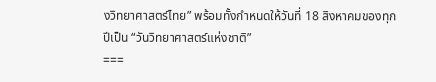งวิทยาศาสตร์ไทย” พร้อมทั้งกำหนดให้วันที่ 18 สิงหาคมของทุกปีเป็น “วันวิทยาศาสตร์แห่งชาติ”
===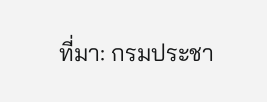ที่มา: กรมประชา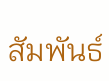สัมพันธ์